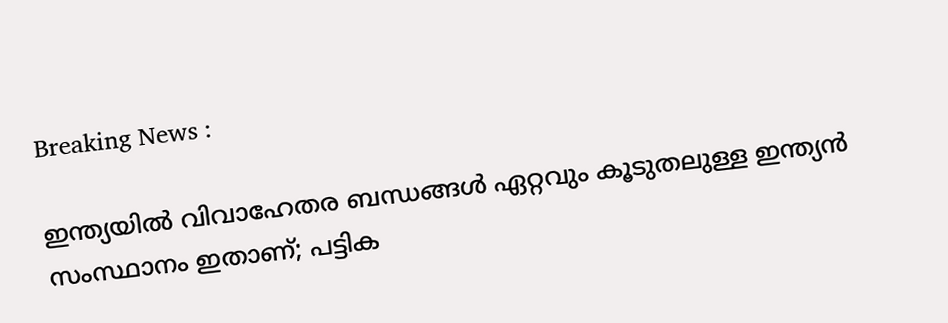Breaking News :

ഇന്ത്യയില്‍ വിവാഹേതര ബന്ധങ്ങള്‍ ഏറ്റവും കൂടുതലുള്ള ഇന്ത്യന്‍ സംസ്ഥാനം ഇതാണ്; പട്ടിക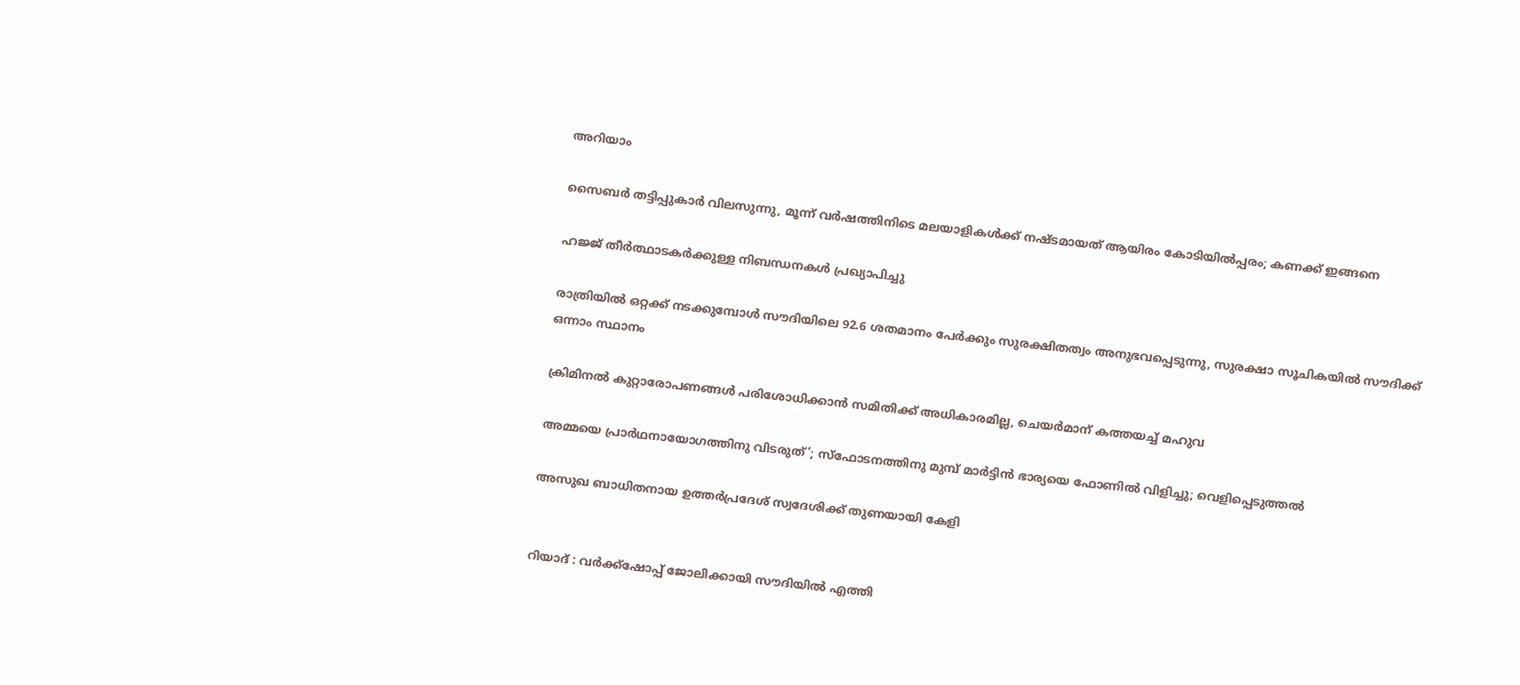അറിയാം

സൈബര്‍ തട്ടിപ്പുകാര്‍ വിലസുന്നു, മൂന്ന് വര്‍ഷത്തിനിടെ മലയാളികള്‍ക്ക് നഷ്ടമായത് ആയിരം കോടിയില്‍പ്പരം; കണക്ക് ഇങ്ങനെ

ഹജ്ജ് തീർത്ഥാടകർക്കുള്ള നിബന്ധനകൾ പ്രഖ്യാപിച്ചു

രാത്രിയിൽ ഒറ്റക്ക് നടക്കുമ്പോൾ സൗദിയിലെ 92.6 ശതമാനം പേർക്കും സുരക്ഷിതത്വം അനുഭവപ്പെടുന്നു, സുരക്ഷാ സൂചികയിൽ സൗദിക്ക് ഒന്നാം സ്ഥാനം

ക്രിമിനല്‍ കുറ്റാരോപണങ്ങള്‍ പരിശോധിക്കാന്‍ സമിതിക്ക്‌ അധികാരമില്ല, ചെയര്‍മാന്‌ കത്തയച്ച് മഹുവ

അമ്മയെ പ്രാര്‍ഥനായോഗത്തിനു വിടരുത്’; സ്‌ഫോടനത്തിനു മുമ്പ് മാര്‍ട്ടിന്‍ ഭാര്യയെ ഫോണില്‍ വിളിച്ചു; വെളിപ്പെടുത്തല്‍

അസുഖ ബാധിതനായ ഉത്തർപ്രദേശ് സ്വദേശിക്ക് തുണയായി കേളി


റിയാദ് : വർക്ക്‌ഷോപ്പ് ജോലിക്കായി സൗദിയിൽ എത്തി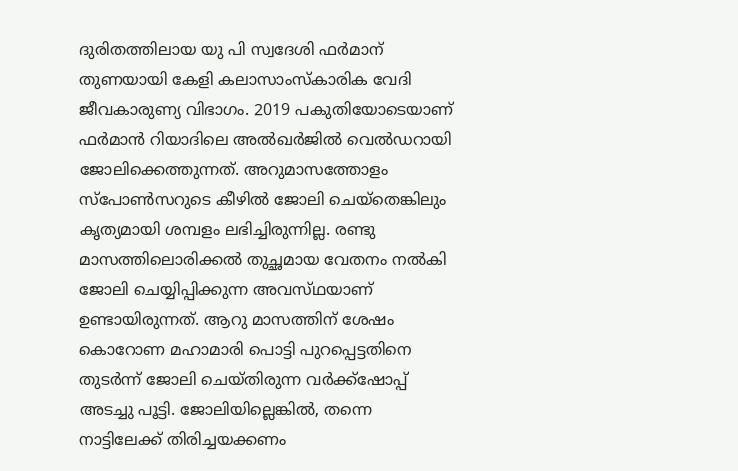ദുരിതത്തിലായ യു പി സ്വദേശി ഫർമാന് തുണയായി കേളി കലാസാംസ്കാരിക വേദി ജീവകാരുണ്യ വിഭാഗം. 2019 പകുതിയോടെയാണ് ഫർമാൻ റിയാദിലെ അൽഖർജിൽ വെൽഡറായി ജോലിക്കെത്തുന്നത്. അറുമാസത്തോളം സ്പോൺസറുടെ കീഴിൽ ജോലി ചെയ്തെങ്കിലും കൃത്യമായി ശമ്പളം ലഭിച്ചിരുന്നില്ല. രണ്ടു മാസത്തിലൊരിക്കൽ തുച്ഛമായ വേതനം നൽകി ജോലി ചെയ്യിപ്പിക്കുന്ന അവസ്‌ഥയാണ്‌ ഉണ്ടായിരുന്നത്. ആറു മാസത്തിന് ശേഷം കൊറോണ മഹാമാരി പൊട്ടി പുറപ്പെട്ടതിനെ തുടർന്ന് ജോലി ചെയ്തിരുന്ന വർക്ക്ഷോപ്പ് അടച്ചു പൂട്ടി. ജോലിയില്ലെങ്കിൽ, തന്നെ നാട്ടിലേക്ക് തിരിച്ചയക്കണം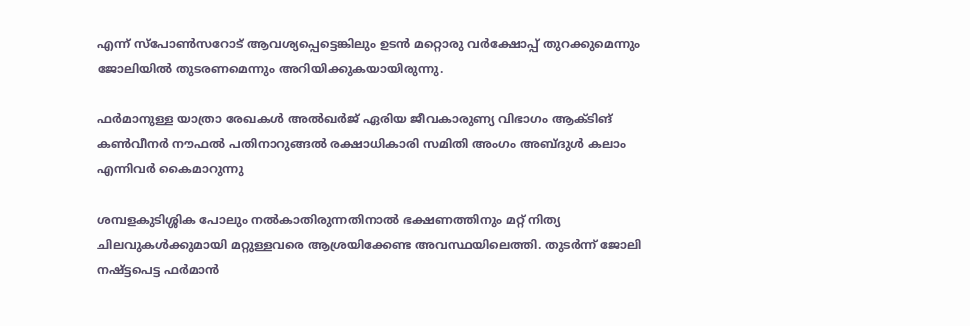എന്ന് സ്പോൺസറോട് ആവശ്യപ്പെട്ടെങ്കിലും ഉടൻ മറ്റൊരു വർക്ഷോപ്പ് തുറക്കുമെന്നും ജോലിയിൽ തുടരണമെന്നും അറിയിക്കുകയായിരുന്നു.

ഫർമാനുള്ള യാത്രാ രേഖകൾ അൽഖർജ് ഏരിയ ജീവകാരുണ്യ വിഭാഗം ആക്ടിങ് കൺവീനർ നൗഫൽ പതിനാറുങ്ങൽ രക്ഷാധികാരി സമിതി അംഗം അബ്ദുൾ കലാം എന്നിവർ കൈമാറുന്നു

ശമ്പളകുടിശ്ശിക പോലും നൽകാതിരുന്നതിനാൽ ഭക്ഷണത്തിനും മറ്റ് നിത്യ ചിലവുകൾക്കുമായി മറ്റുള്ളവരെ ആശ്രയിക്കേണ്ട അവസ്ഥയിലെത്തി. തുടർന്ന് ജോലി നഷ്ട്ടപെട്ട ഫർമാൻ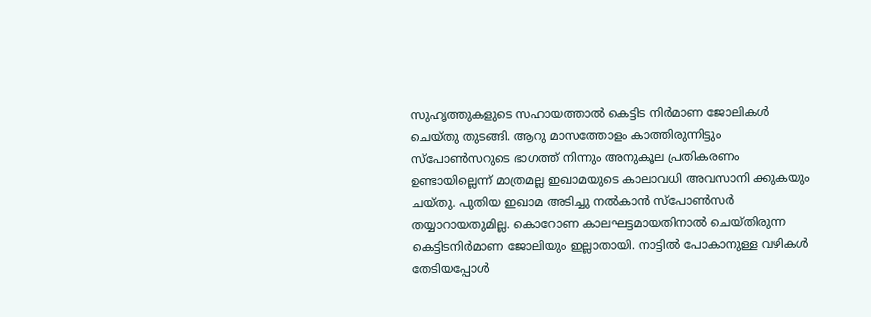സുഹൃത്തുകളുടെ സഹായത്താൽ കെട്ടിട നിർമാണ ജോലികൾ ചെയ്തു തുടങ്ങി. ആറു മാസത്തോളം കാത്തിരുന്നിട്ടും സ്പോൺസറുടെ ഭാഗത്ത് നിന്നും അനുകൂല പ്രതികരണം ഉണ്ടായില്ലെന്ന് മാത്രമല്ല ഇഖാമയുടെ കാലാവധി അവസാനി ക്കുകയും ചയ്തു. പുതിയ ഇഖാമ അടിച്ചു നൽകാൻ സ്പോൺസർ തയ്യാറായതുമില്ല. കൊറോണ കാലഘട്ടമായതിനാൽ ചെയ്തിരുന്ന കെട്ടിടനിർമാണ ജോലിയും ഇല്ലാതായി. നാട്ടിൽ പോകാനുള്ള വഴികൾ തേടിയപ്പോൾ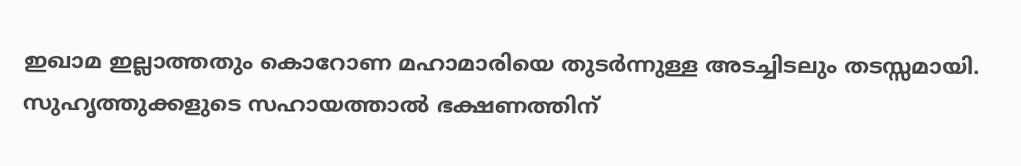ഇഖാമ ഇല്ലാത്തതും കൊറോണ മഹാമാരിയെ തുടർന്നുള്ള അടച്ചിടലും തടസ്സമായി. സുഹൃത്തുക്കളുടെ സഹായത്താൽ ഭക്ഷണത്തിന്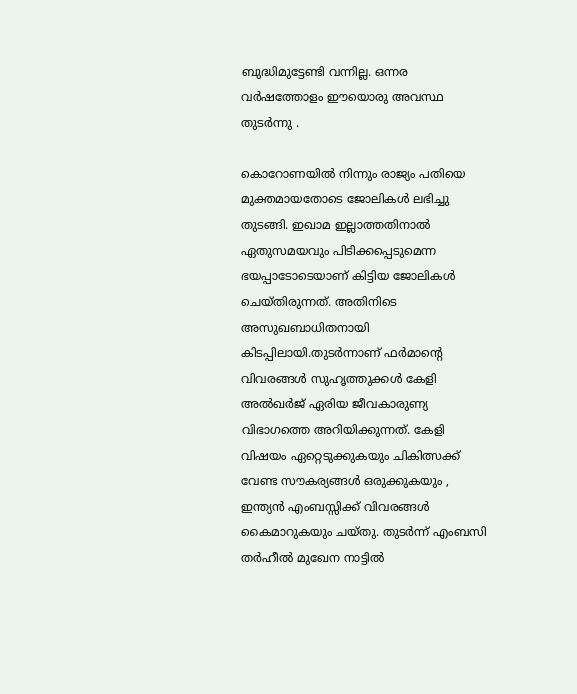ബുദ്ധിമുട്ടേണ്ടി വന്നില്ല. ഒന്നര വർഷത്തോളം ഈയൊരു അവസ്ഥ തുടർന്നു .

കൊറോണയിൽ നിന്നും രാജ്യം പതിയെ മുക്തമായതോടെ ജോലികൾ ലഭിച്ചു തുടങ്ങി. ഇഖാമ ഇല്ലാത്തതിനാൽ ഏതുസമയവും പിടിക്കപ്പെടുമെന്ന ഭയപ്പാടോടെയാണ് കിട്ടിയ ജോലികൾ ചെയ്തിരുന്നത്. അതിനിടെ അസുഖബാധിതനായി കിടപ്പിലായി.തുടർന്നാണ് ഫർമാന്റെ വിവരങ്ങൾ സുഹൃത്തുക്കൾ കേളി അൽഖർജ് ഏരിയ ജീവകാരുണ്യ വിഭാഗത്തെ അറിയിക്കുന്നത്. കേളി വിഷയം ഏറ്റെടുക്കുകയും ചികിത്സക്ക് വേണ്ട സൗകര്യങ്ങൾ ഒരുക്കുകയും , ഇന്ത്യൻ എംബസ്സിക്ക് വിവരങ്ങൾ കൈമാറുകയും ചയ്തു. തുടർന്ന് എംബസി തർഹീൽ മുഖേന നാട്ടിൽ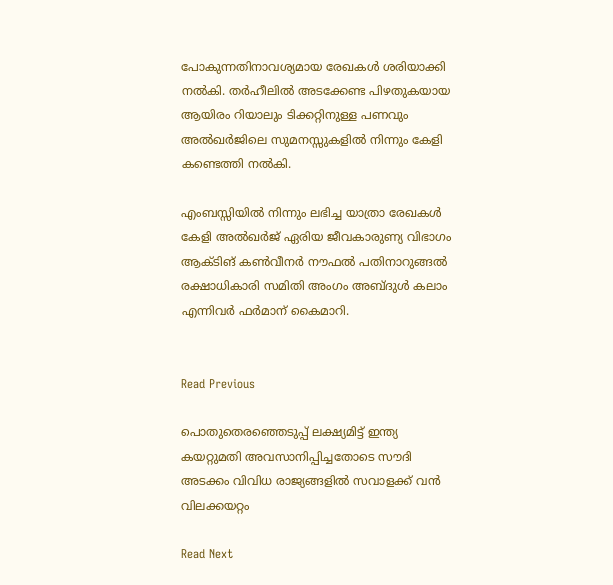പോകുന്നതിനാവശ്യമായ രേഖകൾ ശരിയാക്കി നൽകി. തർഹീലിൽ അടക്കേണ്ട പിഴതുകയായ ആയിരം റിയാലും ടിക്കറ്റിനുള്ള പണവും അൽഖർജിലെ സുമനസ്സുകളിൽ നിന്നും കേളി കണ്ടെത്തി നൽകി.

എംബസ്സിയിൽ നിന്നും ലഭിച്ച യാത്രാ രേഖകൾ കേളി അൽഖർജ് ഏരിയ ജീവകാരുണ്യ വിഭാഗം ആക്ടിങ് കൺവീനർ നൗഫൽ പതിനാറുങ്ങൽ രക്ഷാധികാരി സമിതി അംഗം അബ്ദുൾ കലാം എന്നിവർ ഫർമാന് കൈമാറി.


Read Previous

പൊതുതെരഞ്ഞെടുപ്പ് ലക്ഷ്യമിട്ട് ഇന്ത്യ കയറ്റുമതി അവസാനിപ്പിച്ചതോടെ സൗദി അടക്കം വിവിധ രാജ്യങ്ങളിൽ സവാളക്ക് വൻ വിലക്കയറ്റം

Read Next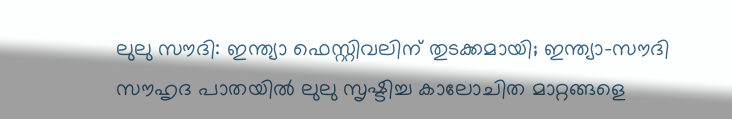ലുലു സൗദി: ഇന്ത്യാ ഫെസ്റ്റിവലിന് തുടക്കമായി; ഇന്ത്യാ-സൗദി സൗഹൃദ പാതയില്‍ ലുലു സൃഷ്ടിച്ച കാലോചിത മാറ്റങ്ങളെ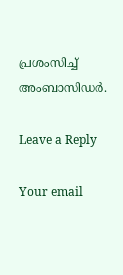പ്രശംസിച്ച് അംബാസിഡര്‍.

Leave a Reply

Your email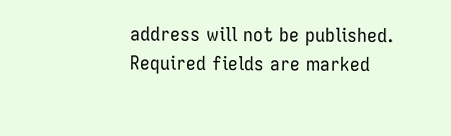address will not be published. Required fields are marked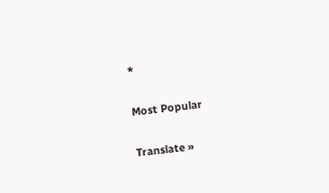*

Most Popular

Translate »